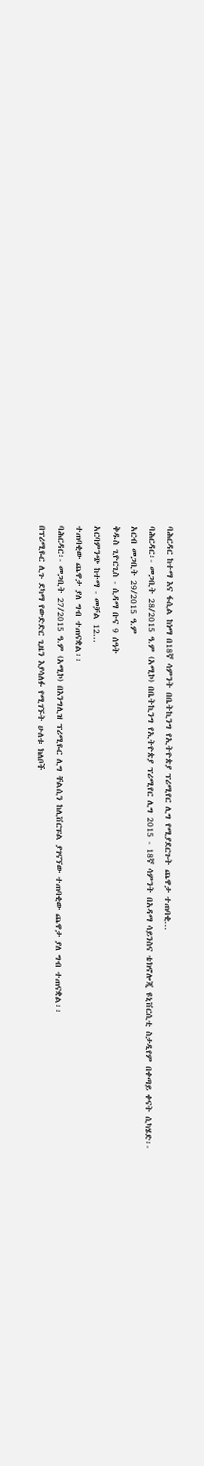ባሕርዳር ከተማ እና ፋሲል ከነማ በ18ኛ ሳምንት በቤትኪንግ የኢትዮጵያ ፕሪሚየር ሊግ የሚያደርጉት ጨዋታ ተጠባቂ...
ባሕርዳር፡- መጋቢት 28/2015 ዓ.ም (አሚኮ) በቤትኪንግ የኢትዮጵያ ፕሪሚየር ሊግ 2015 - 18ኛ ሳምንት በአዳማ ሳይንስና ቴክኖሎጂ ዩኒቨርሲቲ ስታዲየም በቀጣይ ቀናት ሲካሄድ፡-
አርብ መጋቢት 29/2015 ዓ.ም
ቅዱስ ጊዮርጊስ - ሲዳማ ቡና 9 ሰዓት
አርባምንጭ ከተማ - መቻል 12...
ተጠባቂው ጨዋታ ያለ ግብ ተጠናቋል፡፡
ባሕርዳር፡- መጋቢት 27/2015 ዓ.ም (አሚኮ) በእንግሊዝ ፕሪሚዬር ሊግ ቸልሲን ከሊቨርፑል ያገናኘው ተጠባቂው ጨዋታ ያለ ግብ ተጠናቋል፡፡
በፕሪሚዬር ሊጉ ደካማ የውድድር ጊዜን እያሳለፉ የሚገኙት ሁለቱ ክለቦች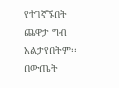የተገኛኙበት ጨዋታ ግብ አልታየበትም፡፡ በውጤት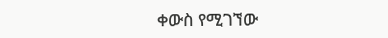ቀውስ የሚገኘው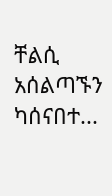ቸልሲ አሰልጣኙን ካሰናበተ...